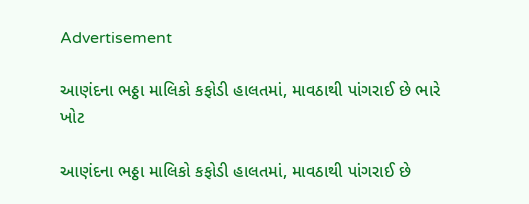Advertisement

આણંદના ભઠ્ઠા માલિકો કફોડી હાલતમાં, માવઠાથી પાંગરાઈ છે ભારે ખોટ

આણંદના ભઠ્ઠા માલિકો કફોડી હાલતમાં, માવઠાથી પાંગરાઈ છે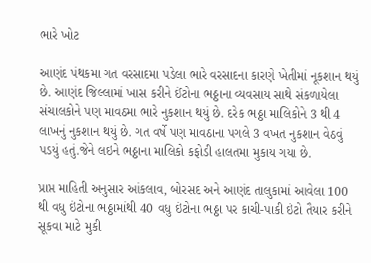ભારે ખોટ

આણંદ પંથકમા ગત વરસાદમા પડેલા ભારે વરસાદના કારણે ખેતીમાં નૂકશાન થયું છે. આણંદ જિલ્લામાં ખાસ કરીને ઈંટોના ભઠ્ઠાના વ્યવસાય સાથે સંકળાયેલા સંચાલકોને પણ માવઠમા ભારે નુકશાન થયું છે. દરેક ભઠ્ઠા માલિકોને 3 થી 4 લાખનું નુકશાન થયું છે. ગત વર્ષે પણ માવઠાના પગલે 3 વખત નુકશાન વેઠવું પડયું હતું.જેને લઇને ભઠ્ઠાના માલિકો કફોડી હાલતમા મુકાય ગયા છે.

પ્રાપ્ત માહિતી અનુસાર આંકલાવ, બોરસદ અને આણંદ તાલુકામાં આવેલા 100 થી વધુ ઇંટોના ભઠ્ઠામાંથી 40 વધુ ઇંટોના ભઠ્ઠા પર કાચી-પાકી ઇંટો તૈયાર કરીને સૂકવા માટે મુકી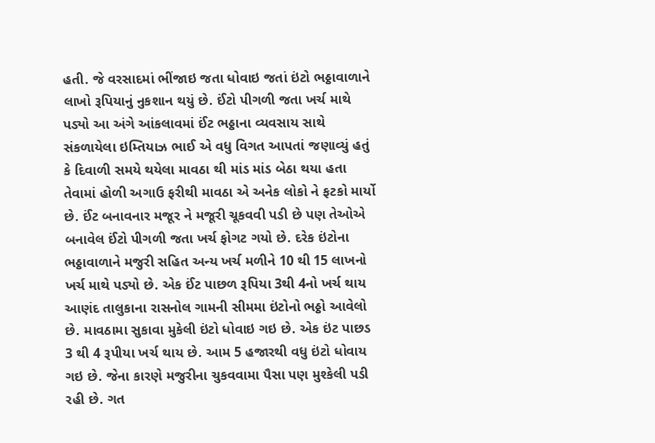હતી. જે વરસાદમાં ભીંજાઇ જતા ધોવાઇ જતાં ઇંટો ભઠ્ઠાવાળાને લાખો રૂપિયાનું નુકશાન થયું છે. ઈંટો પીગળી જતા ખર્ચ માથે પડ્યો આ અંગે આંકલાવમાં ઈંટ ભઠ્ઠાના વ્યવસાય સાથે સંકળાયેલા ઇમ્તિયાઝ ભાઈ એ વધુ વિગત આપતાં જણાવ્યું હતું કે દિવાળી સમયે થયેલા માવઠા થી માંડ માંડ બેઠા થયા હતા તેવામાં હોળી અગાઉ ફરીથી માવઠા એ અનેક લોકો ને ફટકો માર્યો છે. ઈંટ બનાવનાર મજૂર ને મજૂરી ચૂકવવી પડી છે પણ તેઓએ બનાવેલ ઈંટો પીગળી જતા ખર્ચ ફોગટ ગયો છે. દરેક ઇંટોના ભઠ્ઠાવાળાને મજુરી સહિત અન્ય ખર્ચ મળીને 10 થી 15 લાખનો ખર્ચ માથે પડ્યો છે. એક ઈંટ પાછળ રૂપિયા 3થી 4નો ખર્ચ થાય આણંદ તાલુકાના રાસનોલ ગામની સીમમા ઇંટોનો ભઠ્ઠો આવેલો છે. માવઠામા સુકાવા મુકેલી ઇંટો ધોવાઇ ગઇ છે. એક ઇંટ પાછડ 3 થી 4 રૂપીયા ખર્ચ થાય છે. આમ 5 હજારથી વધુ ઇંટો ધોવાય ગઇ છે. જેના કારણે મજુરીના ચુકવવામા પૈસા પણ મુશ્કેલી પડી રહી છે. ગત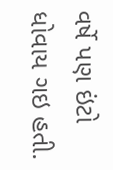વર્ષે પણ ઇંટો ધોવાય ગઇ હતી.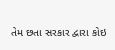તેમ છતા સરકાર દ્વારા કોઇ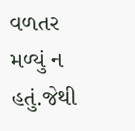વળતર મળ્યું ન હતું.જેથી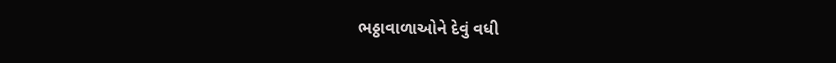ભઠ્ઠાવાળાઓને દેવું વધી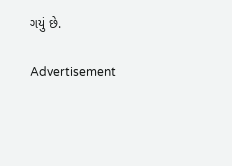ગયું છે.

Advertisement